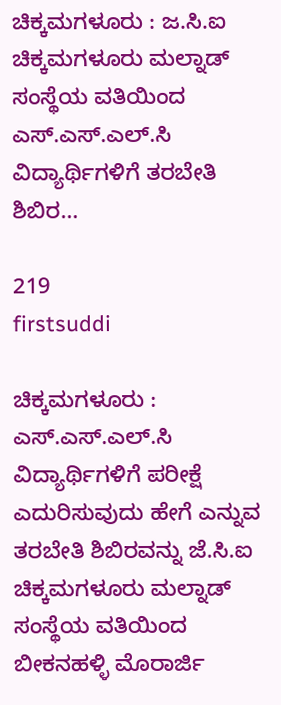ಚಿಕ್ಕಮಗಳೂರು : ಜ.ಸಿ.ಐ ಚಿಕ್ಕಮಗಳೂರು ಮಲ್ನಾಡ್ ಸಂಸ್ಥೆಯ ವತಿಯಿಂದ ಎಸ್.ಎಸ್.ಎಲ್.ಸಿ ವಿದ್ಯಾರ್ಥಿಗಳಿಗೆ ತರಬೇತಿ ಶಿಬಿರ…

219
firstsuddi

ಚಿಕ್ಕಮಗಳೂರು : ಎಸ್.ಎಸ್.ಎಲ್.ಸಿ ವಿದ್ಯಾರ್ಥಿಗಳಿಗೆ ಪರೀಕ್ಷೆ ಎದುರಿಸುವುದು ಹೇಗೆ ಎನ್ನುವ ತರಬೇತಿ ಶಿಬಿರವನ್ನು ಜೆ.ಸಿ.ಐ ಚಿಕ್ಕಮಗಳೂರು ಮಲ್ನಾಡ್ ಸಂಸ್ಥೆಯ ವತಿಯಿಂದ ಬೀಕನಹಳ್ಳಿ ಮೊರಾರ್ಜಿ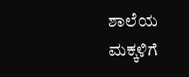ಶಾಲೆಯ ಮಕ್ಕಳಿಗೆ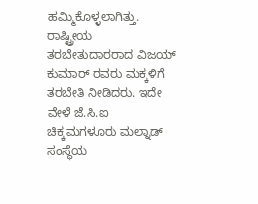ಹಮ್ಮಿಕೊಳ್ಳಲಾಗಿತ್ತು.
ರಾಷ್ಟ್ರೀಯ ತರಬೇತುದಾರರಾದ ವಿಜಯ್ ಕುಮಾರ್ ರವರು ಮಕ್ಕಳಿಗೆ ತರಬೇತಿ ನೀಡಿದರು. ಇದೇ ವೇಳೆ ಜೆ.ಸಿ.ಐ ಚಿಕ್ಕಮಗಳೂರು ಮಲ್ನಾಡ್ ಸಂಸ್ಥೆಯ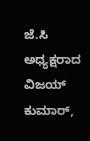ಜೆ.ಸಿ ಅಧ್ಯಕ್ಷರಾದ ವಿಜಯ್ ಕುಮಾರ್,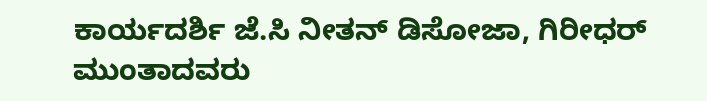ಕಾರ್ಯದರ್ಶಿ ಜೆ.ಸಿ ನೀತನ್ ಡಿಸೋಜಾ, ಗಿರೀಧರ್ ಮುಂತಾದವರು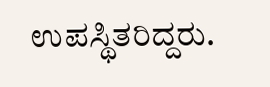ಉಪಸ್ಥಿತರಿದ್ದರು.